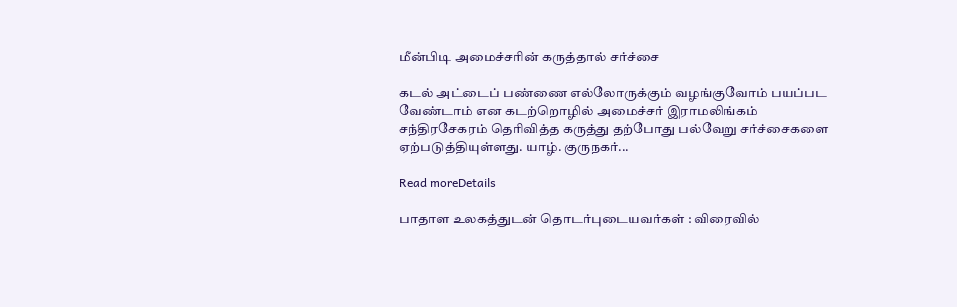மீன்பிடி அமைச்சரின் கருத்தால் சர்ச்சை

கடல் அட்டைப் பண்ணை எல்லோருக்கும் வழங்குவோம் பயப்பட வேண்டாம் என கடற்றொழில் அமைச்சர் இராமலிங்கம் சந்திரசேகரம் தெரிவித்த கருத்து தற்போது பல்வேறு சர்ச்சைகளை ஏற்படுத்தியுள்ளது. யாழ். குருநகர்...

Read moreDetails

பாதாள உலகத்துடன் தொடர்புடையவர்கள் : விரைவில்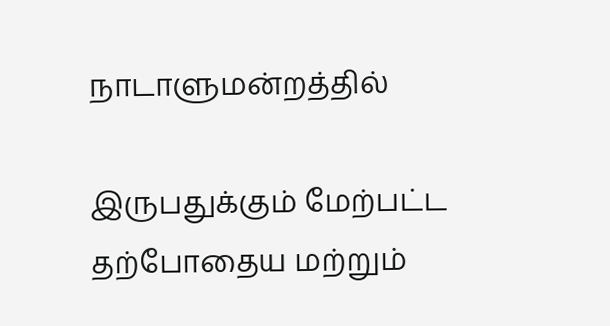நாடாளுமன்றத்தில்

இருபதுக்கும் மேற்பட்ட தற்போதைய மற்றும்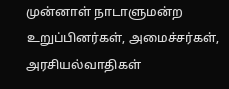முன்னாள் நாடாளுமன்ற உறுப்பினர்கள், அமைச்சர்கள், அரசியல்வாதிகள்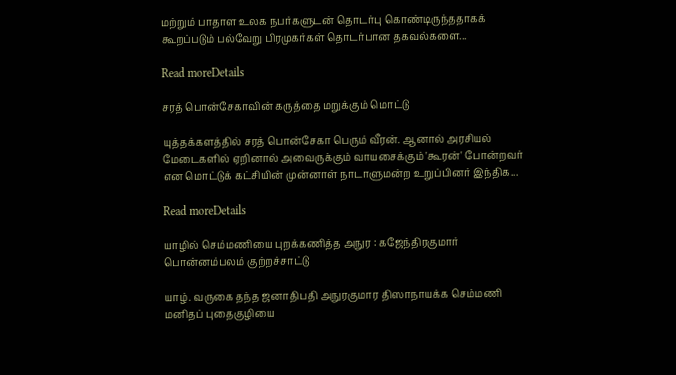மற்றும் பாதாள உலக நபர்களுடன் தொடர்பு கொண்டிருந்ததாகக் கூறப்படும் பல்வேறு பிரமுகர்கள் தொடர்பான தகவல்களை...

Read moreDetails

சரத் பொன்சேகாவின் கருத்தை மறுக்கும் மொட்டு

யுத்தக்களத்தில் சரத் பொன்சேகா பெரும் வீரன். ஆனால் அரசியல் மேடைகளில் ஏறினால் அவைருக்கும் வாயசைக்கும் 'கூரன்' போன்றவர் என மொட்டுக் கட்சியின் முன்னாள் நாடாளுமன்ற உறுப்பினர் இந்திக...

Read moreDetails

யாழில் செம்மணியை புறக்கணித்த அநுர : கஜேந்திரகுமார் பொன்னம்பலம் குற்றச்சாட்டு

யாழ். வருகை தந்த ஜனாதிபதி அநுரகுமார திஸாநாயக்க செம்மணி மனிதப் புதைகுழியை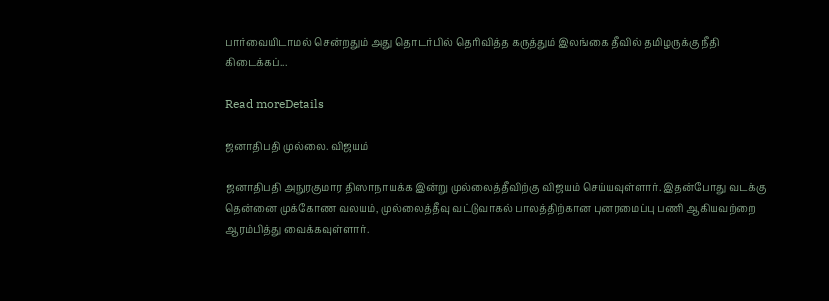பார்வையிடாமல் சென்றதும் அது தொடர்பில் தெரிவித்த கருத்தும் இலங்கை தீவில் தமிழருக்கு நீதி கிடைக்கப்...

Read moreDetails

ஜனாதிபதி முல்லை. விஜயம்

ஜனாதிபதி அநுரகுமார திஸாநாயக்க இன்று முல்லைத்தீவிற்கு விஜயம் செய்யவுள்ளார். இதன்போது வடக்கு தென்னை முக்கோண வலயம், முல்லைத்தீவு வட்டுவாகல் பாலத்திற்கான புனரமைப்பு பணி ஆகியவற்றை ஆரம்பித்து வைக்கவுள்ளார்.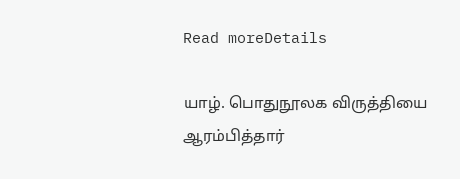Read moreDetails

யாழ். பொதுநூலக விருத்தியை ஆரம்பித்தார்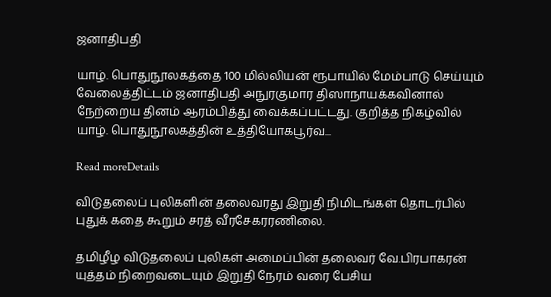ஜனாதிபதி

யாழ். பொதுநூலகத்தை 100 மில்லியன் ரூபாயில் மேம்பாடு செய்யும் வேலைத்திட்டம் ஜனாதிபதி அநுரகுமார திஸாநாயக்கவினால் நேற்றைய தினம் ஆரம்பித்து வைக்கப்பட்டது. குறித்த நிகழ்வில் யாழ். பொதுநூலகத்தின் உத்தியோகபூர்வ...

Read moreDetails

விடுதலைப் புலிகளின் தலைவரது இறுதி நிமிடங்கள் தொடர்பில் புதுக் கதை கூறும் சரத் வீரசேகரரணிலை.

தமிழீழ விடுதலைப் புலிகள் அமைப்பின் தலைவர் வே.பிரபாகரன் யுத்தம் நிறைவடையும் இறுதி நேரம் வரை பேசிய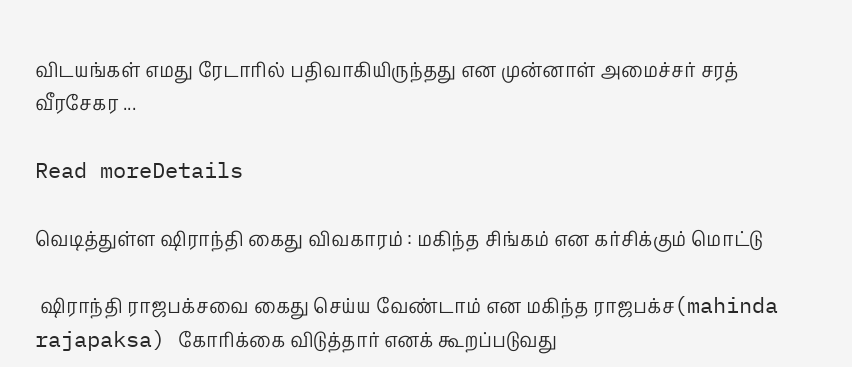விடயங்கள் எமது ரேடாரில் பதிவாகியிருந்தது என முன்னாள் அமைச்சர் சரத் வீரசேகர ...

Read moreDetails

வெடித்துள்ள ஷிராந்தி கைது விவகாரம் : மகிந்த சிங்கம் என கர்சிக்கும் மொட்டு

 ஷிராந்தி ராஜபக்சவை கைது செய்ய வேண்டாம் என மகிந்த ராஜபக்ச(mahinda rajapaksa) கோரிக்கை விடுத்தார் எனக் கூறப்படுவது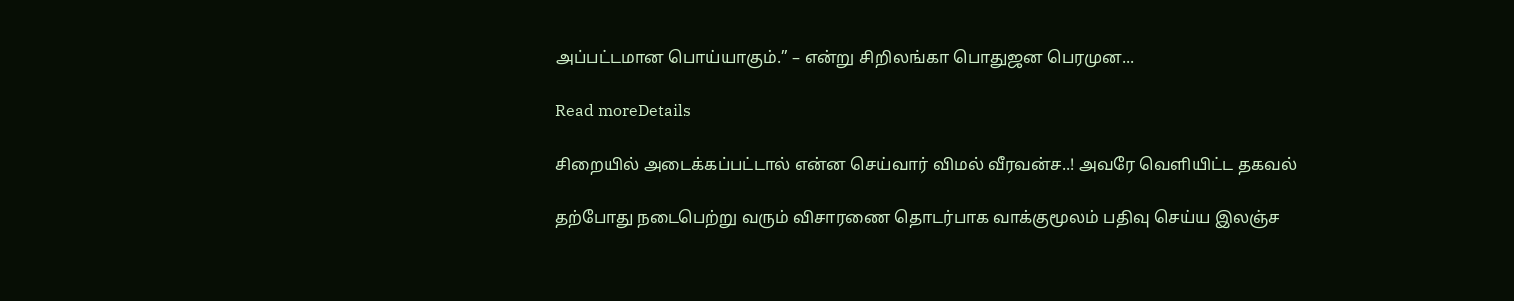அப்பட்டமான பொய்யாகும்.” – என்று சிறிலங்கா பொதுஜன பெரமுன...

Read moreDetails

சிறையில் அடைக்கப்பட்டால் என்ன செய்வார் விமல் வீரவன்ச..! அவரே வெளியிட்ட தகவல்

தற்போது நடைபெற்று வரும் விசாரணை தொடர்பாக வாக்குமூலம் பதிவு செய்ய இலஞ்ச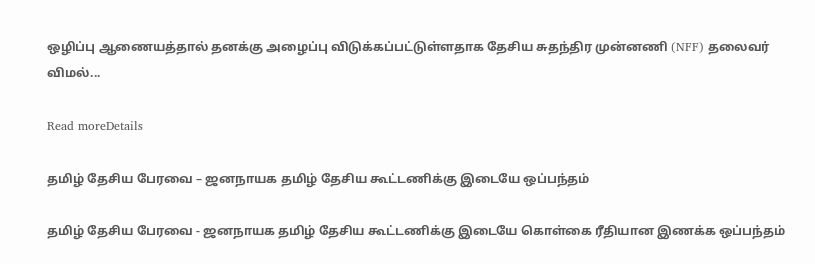ஒழிப்பு ஆணையத்தால் தனக்கு அழைப்பு விடுக்கப்பட்டுள்ளதாக தேசிய சுதந்திர முன்னணி (NFF) தலைவர் விமல்...

Read moreDetails

தமிழ் தேசிய பேரவை – ஜனநாயக தமிழ் தேசிய கூட்டணிக்கு இடையே ஒப்பந்தம்

தமிழ் தேசிய பேரவை - ஜனநாயக தமிழ் தேசிய கூட்டணிக்கு இடையே கொள்கை ரீதியான இணக்க ஒப்பந்தம்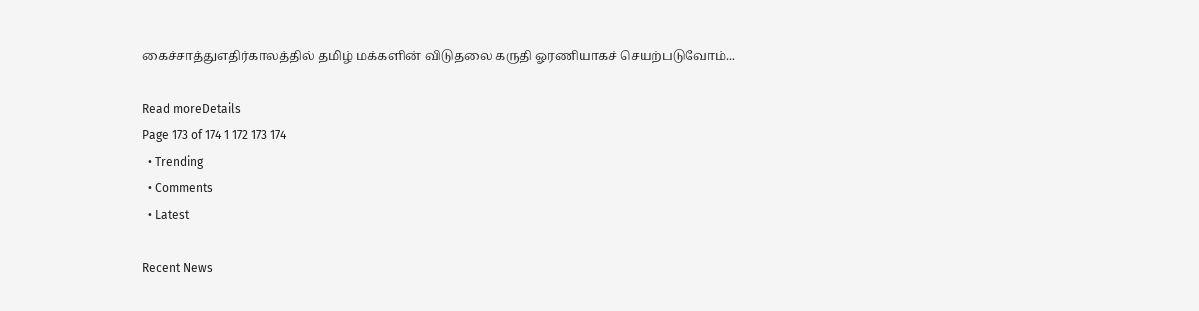கைச்சாத்துஎதிர்காலத்தில் தமிழ் மக்களின் விடுதலை கருதி ஓரணியாகச் செயற்படுவோம்...

Read moreDetails
Page 173 of 174 1 172 173 174
  • Trending
  • Comments
  • Latest

Recent News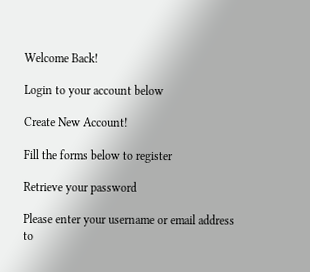Welcome Back!

Login to your account below

Create New Account!

Fill the forms below to register

Retrieve your password

Please enter your username or email address to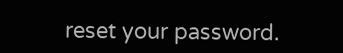reset your password.